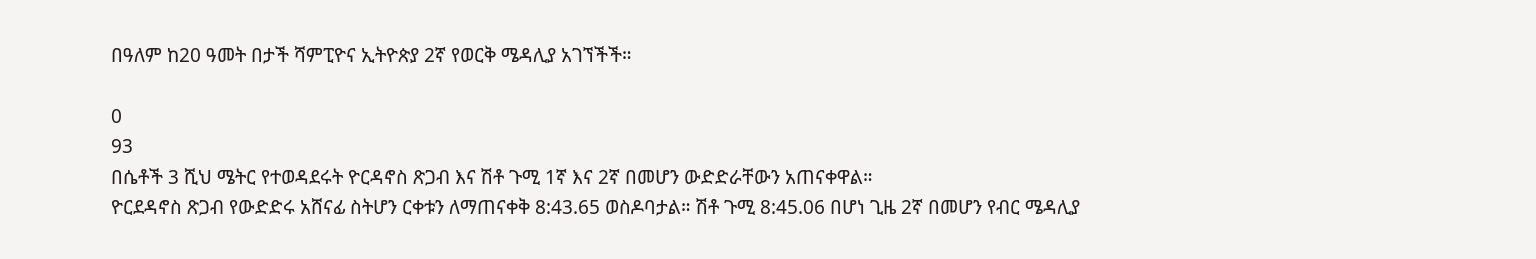በዓለም ከ20 ዓመት በታች ሻምፒዮና ኢትዮጵያ 2ኛ የወርቅ ሜዳሊያ አገኘችች።

0
93
በሴቶች 3 ሺህ ሜትር የተወዳደሩት ዮርዳኖስ ጽጋብ እና ሽቶ ጉሚ 1ኛ እና 2ኛ በመሆን ውድድራቸውን አጠናቀዋል።
ዮርደዳኖስ ጽጋብ የውድድሩ አሸናፊ ስትሆን ርቀቱን ለማጠናቀቅ 8:43.65 ወስዶባታል። ሽቶ ጉሚ 8:45.06 በሆነ ጊዜ 2ኛ በመሆን የብር ሜዳሊያ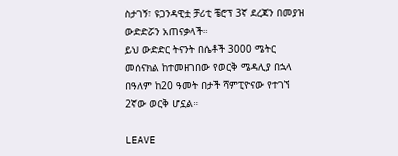ስታገኝ፣ ዩጋንዳዊቷ ቻሪቲ ቼሮፕ 3ኛ ደረጃን በመያዝ ውድድሯን አጠናቃላች።
ይህ ውድድር ትናንት በሴቶች 3000 ሜትር መሰናክል ከተመዘገበው የወርቅ ሜዳሊያ በኋላ በዓለም ከ20 ዓመት በታች ሻምፒዮናው የተገኘ 2ኛው ወርቅ ሆኗል።

LEAVE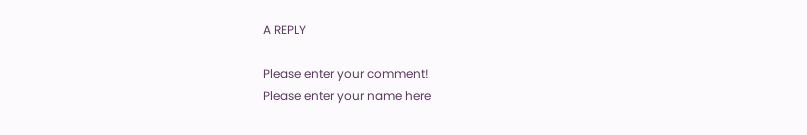A REPLY

Please enter your comment!
Please enter your name here